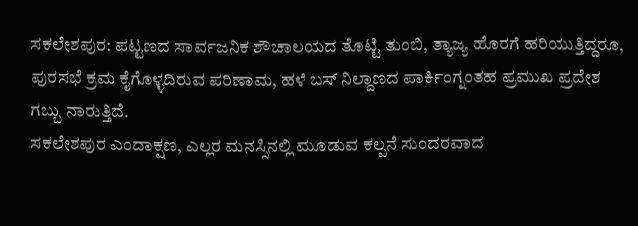ಸಕಲೇಶಪುರ: ಪಟ್ಟಣದ ಸಾರ್ವಜನಿಕ ಶೌಚಾಲಯದ ತೊಟ್ಟಿ ತುಂಬಿ, ತ್ಯಾಜ್ಯ ಹೊರಗೆ ಹರಿಯುತ್ತಿದ್ದರೂ, ಪುರಸಭೆ ಕ್ರಮ ಕೈಗೊಳ್ಳದಿರುವ ಪರಿಣಾಮ, ಹಳೆ ಬಸ್ ನಿಲ್ದಾಣದ ಪಾರ್ಕಿಂಗ್ನಂತಹ ಪ್ರಮುಖ ಪ್ರದೇಶ ಗಬ್ಬು ನಾರುತ್ತಿದೆ.
ಸಕಲೇಶಪುರ ಎಂದಾಕ್ಷಣ, ಎಲ್ಲರ ಮನಸ್ಸಿನಲ್ಲಿ ಮೂಡುವ ಕಲ್ಪನೆ ಸುಂದರವಾದ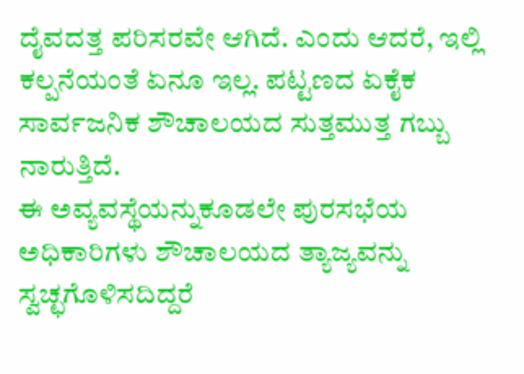ದೈವದತ್ತ ಪರಿಸರವೇ ಆಗಿದೆ. ಎಂದು ಆದರೆ, ಇಲ್ಲಿ ಕಲ್ಪನೆಯಂತೆ ಏನೂ ಇಲ್ಲ. ಪಟ್ಟಣದ ಏಕೈಕ ಸಾರ್ವಜನಿಕ ಶೌಚಾಲಯದ ಸುತ್ತಮುತ್ತ ಗಬ್ಬು ನಾರುತ್ತಿದೆ.
ಈ ಅವ್ಯವಸ್ಥೆಯನ್ನುಕೂಡಲೇ ಪುರಸಭೆಯ ಅಧಿಕಾರಿಗಳು ಶೌಚಾಲಯದ ತ್ಯಾಜ್ಯವನ್ನು ಸ್ವಚ್ಛಗೊಳಿಸದಿದ್ದರೆ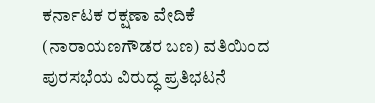ಕರ್ನಾಟಕ ರಕ್ಷಣಾ ವೇದಿಕೆ (ನಾರಾಯಣಗೌಡರ ಬಣ) ವತಿಯಿಂದ ಪುರಸಭೆಯ ವಿರುದ್ಧ ಪ್ರತಿಭಟನೆ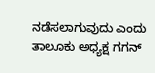ನಡೆಸಲಾಗುವುದು ಎಂದು ತಾಲೂಕು ಅಧ್ಯಕ್ಷ ಗಗನ್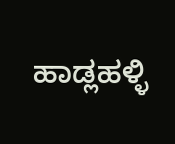ಹಾಡ್ಲಹಳ್ಳಿ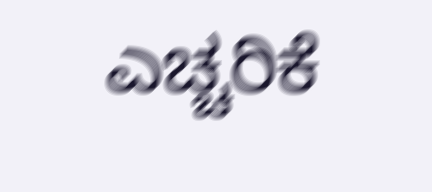ಎಚ್ಚರಿಕೆ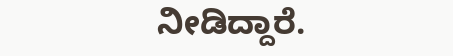ನೀಡಿದ್ದಾರೆ.